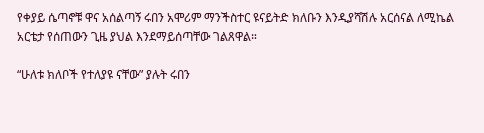የቀያይ ሴጣኖቹ ዋና አሰልጣኝ ሩበን አሞሪም ማንችስተር ዩናይትድ ክለቡን እንዲያሻሽሉ አርሰናል ለሚኬል አርቴታ የሰጠውን ጊዜ ያህል እንደማይሰጣቸው ገልጸዋል።

“ሁለቱ ክለቦች የተለያዩ ናቸው” ያሉት ሩበን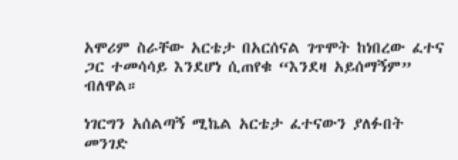አሞሪም ስራቸው አርቴታ በአርሰናል ገጥሞት ከነበረው ፈተና ጋር ተመሳሳይ እንደሆነ ሲጠየቁ “እንደዛ አይሰማኝም” ብለዋል።

ነገርግን አሰልጣኝ ሚኬል አርቴታ ፈተናውን ያለፉበት መንገድ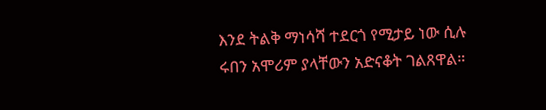እንደ ትልቅ ማነሳሻ ተደርጎ የሚታይ ነው ሲሉ ሩበን አሞሪም ያላቸውን አድናቆት ገልጸዋል።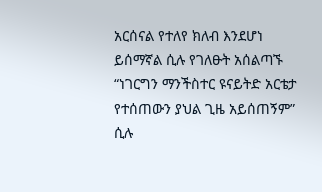አርሰናል የተለየ ክለብ እንደሆነ ይሰማኛል ሲሉ የገለፁት አሰልጣኙ “ነገርግን ማንችስተር ዩናይትድ አርቴታ የተሰጠውን ያህል ጊዜ አይሰጠኝም” ሲሉ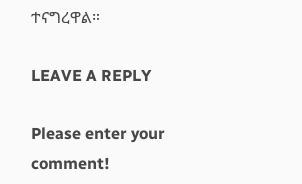ተናግረዋል።

LEAVE A REPLY

Please enter your comment!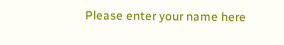Please enter your name here